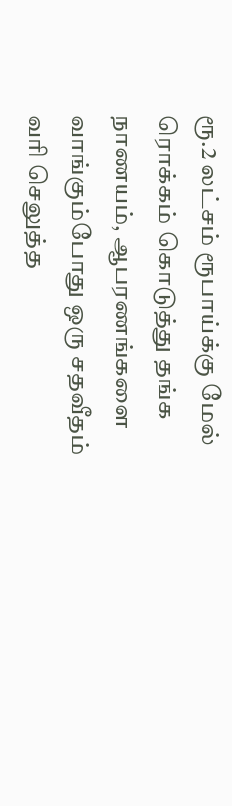ரூ.2 லட்சம் ரூபாய்க்கு மேல் ரொக்கம் கொடுத்து தங்க நாணயம், ஆபரணங்களை வாங்கும்போது ஒரு சதவீதம் வரி செலுத்த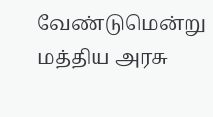வேண்டுமென்று மத்திய அரசு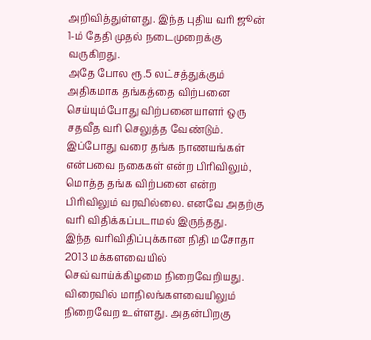அறிவித்துள்ளது. இந்த புதிய வரி ஜூன் 1-ம் தேதி முதல் நடைமுறைக்கு வருகிறது.
அதே போல ரூ.5 லட்சத்துக்கும் அதிகமாக தங்கத்தை விற்பனை செய்யும்போது விற்பனையாளர் ஒரு சதவீத வரி செலுத்த வேண்டும்.
இப்போது வரை தங்க நாணயங்கள் என்பவை நகைகள் என்ற பிரிவிலும், மொத்த தங்க விற்பனை என்ற பிரிவிலும் வரவில்லை. எனவே அதற்கு வரி விதிக்கப்படாமல் இருந்தது.
இந்த வரிவிதிப்புக்கான நிதி மசோதா 2013 மக்களவையில் செவ்வாய்க்கிழமை நிறைவேறியது. விரைவில் மாநிலங்களவையிலும் நிறைவேற உள்ளது. அதன்பிறகு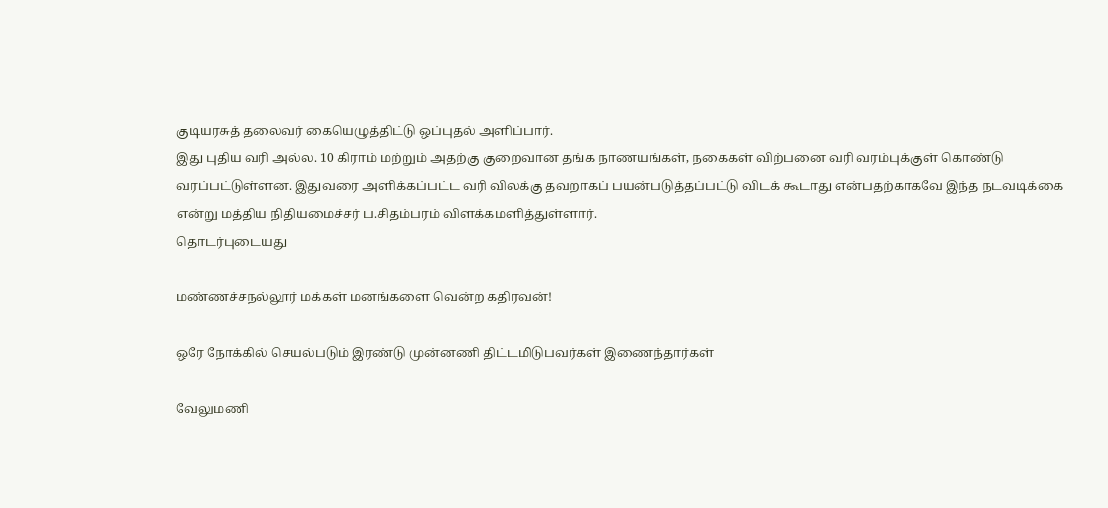குடியரசுத் தலைவர் கையெழுத்திட்டு ஒப்புதல் அளிப்பார்.
இது புதிய வரி அல்ல. 10 கிராம் மற்றும் அதற்கு குறைவான தங்க நாணயங்கள், நகைகள் விற்பனை வரி வரம்புக்குள் கொண்டு வரப்பட்டுள்ளன. இதுவரை அளிக்கப்பட்ட வரி விலக்கு தவறாகப் பயன்படுத்தப்பட்டு விடக் கூடாது என்பதற்காகவே இந்த நடவடிக்கை என்று மத்திய நிதியமைச்சர் ப.சிதம்பரம் விளக்கமளித்துள்ளார்.
தொடர்புடையது

மண்ணச்சநல்லூர் மக்கள் மனங்களை வென்ற கதிரவன்!

ஒரே நோக்கில் செயல்படும் இரண்டு முன்னணி திட்டமிடுபவர்கள் இணைந்தார்கள்

வேலுமணி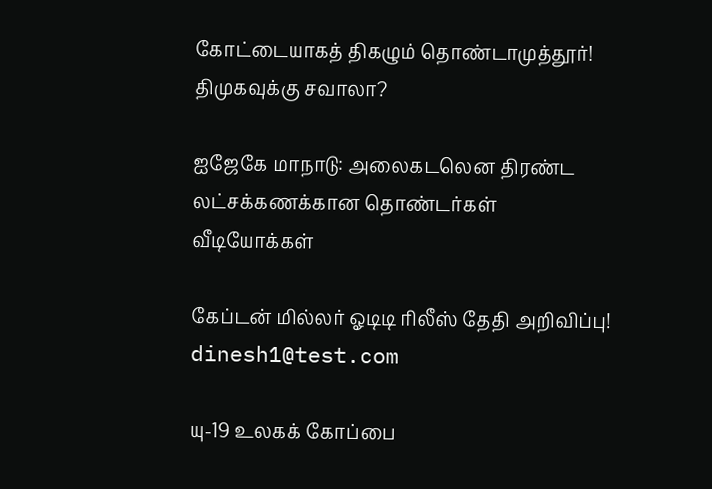கோட்டையாகத் திகழும் தொண்டாமுத்தூர்! திமுகவுக்கு சவாலா?

ஐஜேகே மாநாடு: அலைகடலென திரண்ட லட்சக்கணக்கான தொண்டர்கள்
வீடியோக்கள்

கேப்டன் மில்லர் ஓடிடி ரிலீஸ் தேதி அறிவிப்பு!
dinesh1@test.com

யு-19 உலகக் கோப்பை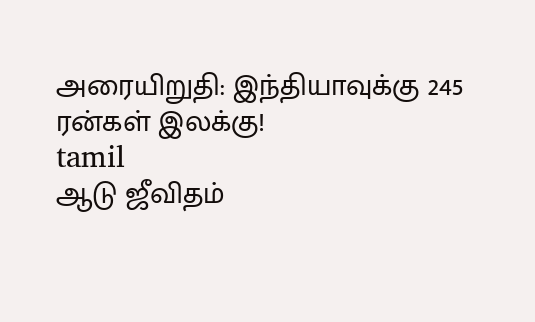அரையிறுதி: இந்தியாவுக்கு 245 ரன்கள் இலக்கு!
tamil
ஆடு ஜீவிதம்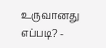உருவானது எப்படி? -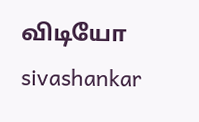விடியோ
sivashankar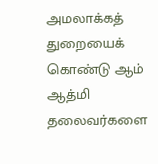அமலாக்கத் துறையைக் கொண்டு ஆம் ஆத்மி தலைவர்களை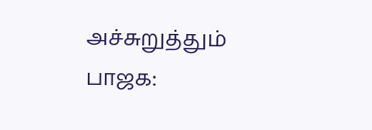அச்சுறுத்தும் பாஜக: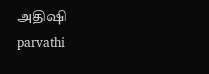அதிஷி
parvathi